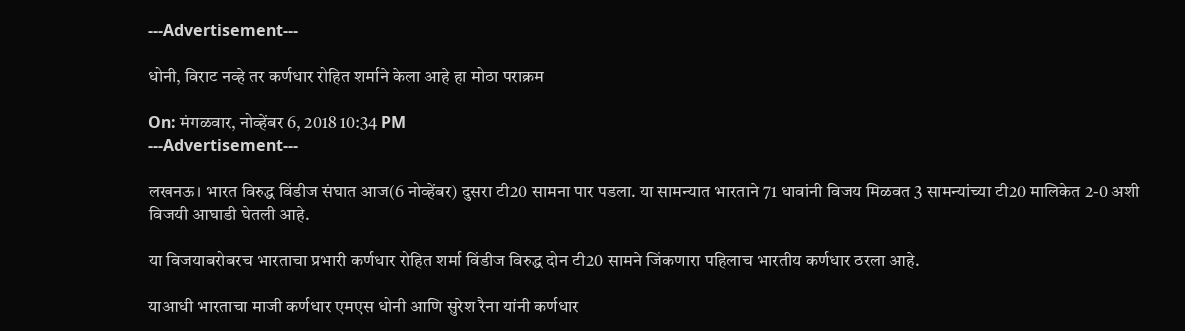---Advertisement---

धोनी, विराट नव्हे तर कर्णधार रोहित शर्माने केला आहे हा मोठा पराक्रम

On: मंगळवार, नोव्हेंबर 6, 2018 10:34 PM
---Advertisement---

लखनऊ। भारत विरुद्ध विंडीज संघात आज(6 नोव्हेंबर) दुसरा टी20 सामना पार पडला. या सामन्यात भारताने 71 धावांनी विजय मिळवत 3 सामन्यांच्या टी20 मालिकेत 2-0 अशी विजयी आघाडी घेतली आहे.

या विजयाबरोबरच भारताचा प्रभारी कर्णधार रोहित शर्मा विंडीज विरुद्ध दोन टी20 सामने जिंकणारा पहिलाच भारतीय कर्णधार ठरला आहे.

याआधी भारताचा माजी कर्णधार एमएस धोनी आणि सुरेश रैना यांनी कर्णधार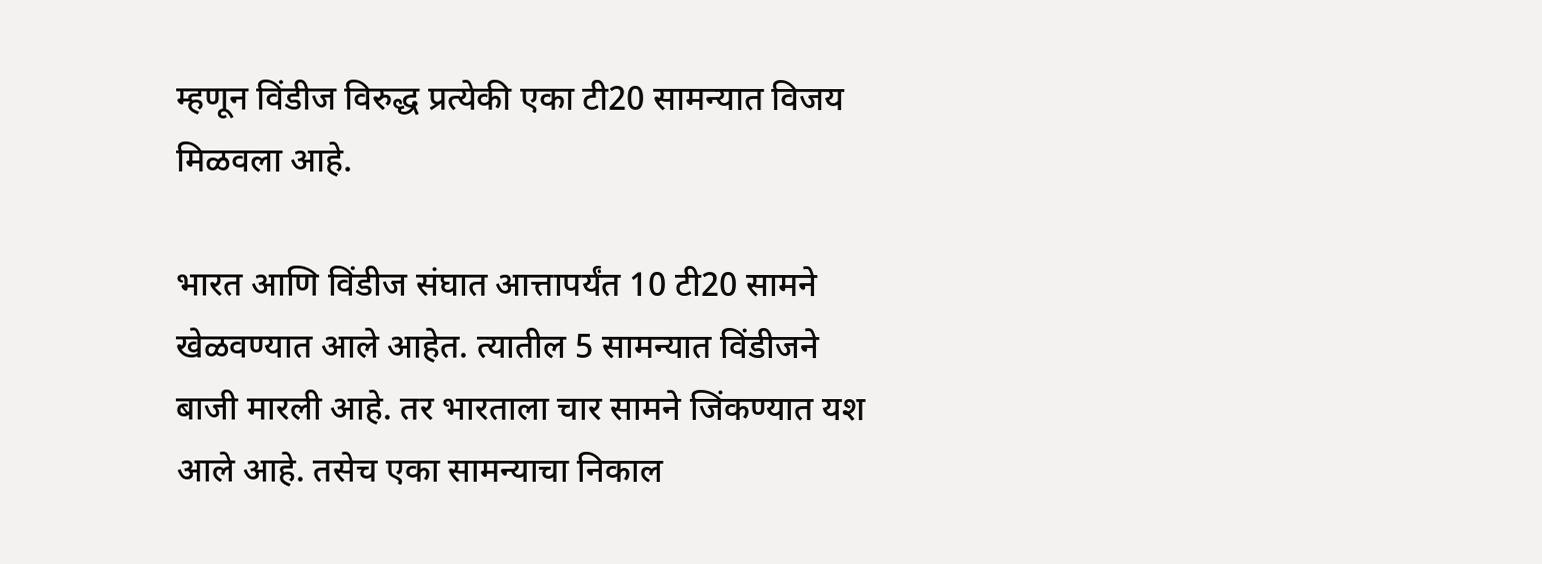म्हणून विंडीज विरुद्ध प्रत्येकी एका टी20 सामन्यात विजय मिळवला आहे.

भारत आणि विंडीज संघात आत्तापर्यंत 10 टी20 सामने खेळवण्यात आले आहेत. त्यातील 5 सामन्यात विंडीजने बाजी मारली आहे. तर भारताला चार सामने जिंकण्यात यश आले आहे. तसेच एका सामन्याचा निकाल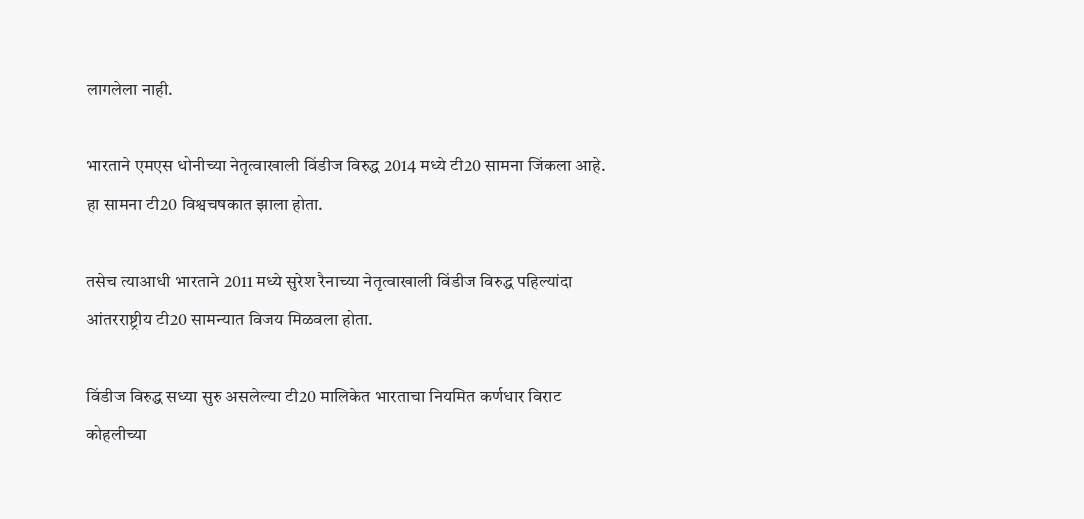लागलेला नाही.

भारताने एमएस धोनीच्या नेतृत्वाखाली विंडीज विरुद्ध 2014 मध्ये टी20 सामना जिंकला आहे. हा सामना टी20 विश्वचषकात झाला होता.

तसेच त्याआधी भारताने 2011 मध्ये सुरेश रैनाच्या नेतृत्वाखाली विंडीज विरुद्ध पहिल्यांदा आंतरराष्ट्रीय टी20 सामन्यात विजय मिळवला होता.

विंडीज विरुद्ध सध्या सुरु असलेल्या टी20 मालिकेत भारताचा नियमित कर्णधार विराट कोहलीच्या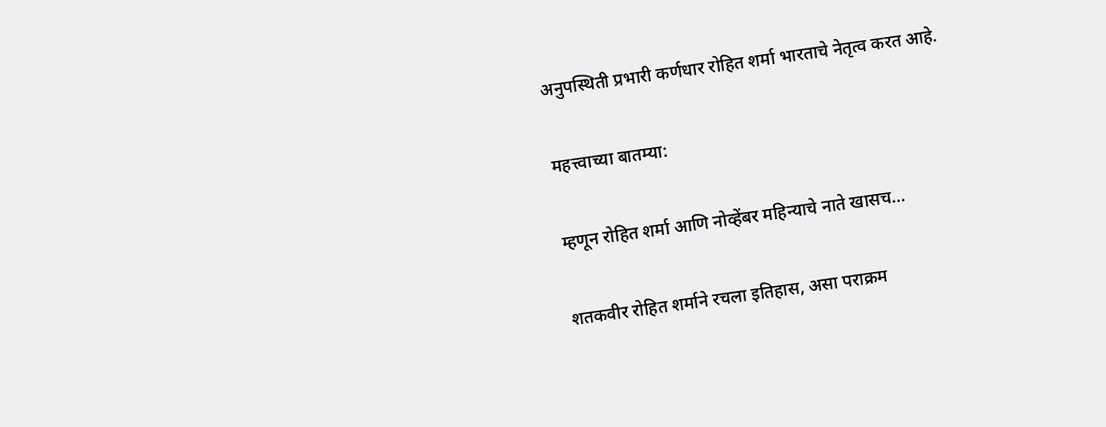अनुपस्थिती प्रभारी कर्णधार रोहित शर्मा भारताचे नेतृत्व करत आहे.

महत्त्वाच्या बातम्या:

म्हणून रोहित शर्मा आणि नोव्हेंबर महिन्याचे नाते खासच…

शतकवीर रोहित शर्माने रचला इतिहास, असा पराक्रम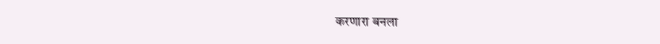करणारा बनला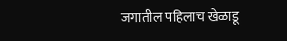जगातील पहिलाच खेळाडू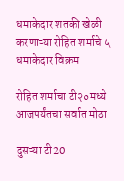धमाकेदार शतकी खेळी करणाऱ्या रोहित शर्माचे ५ धमाकेदार विक्रम

रोहित शर्माचा टी२०मध्ये आजपर्यंतचा सर्वात मोठा

दुसऱ्या टी20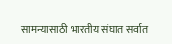सामन्यासाठी भारतीय संघात सर्वात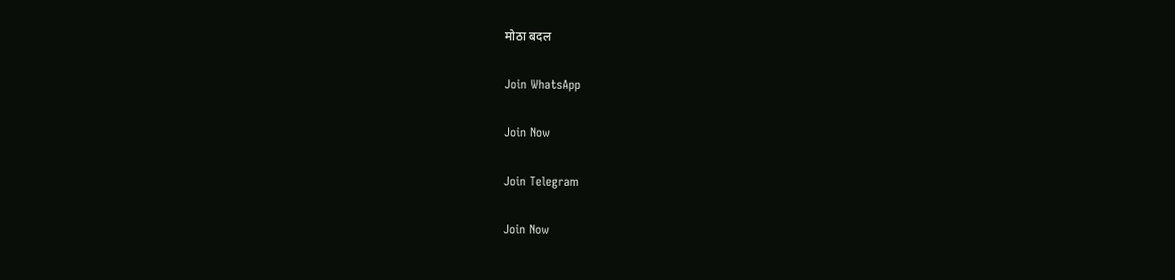मोठा बदल

Join WhatsApp

Join Now

Join Telegram

Join Now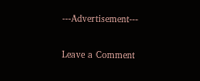---Advertisement---

Leave a Comment